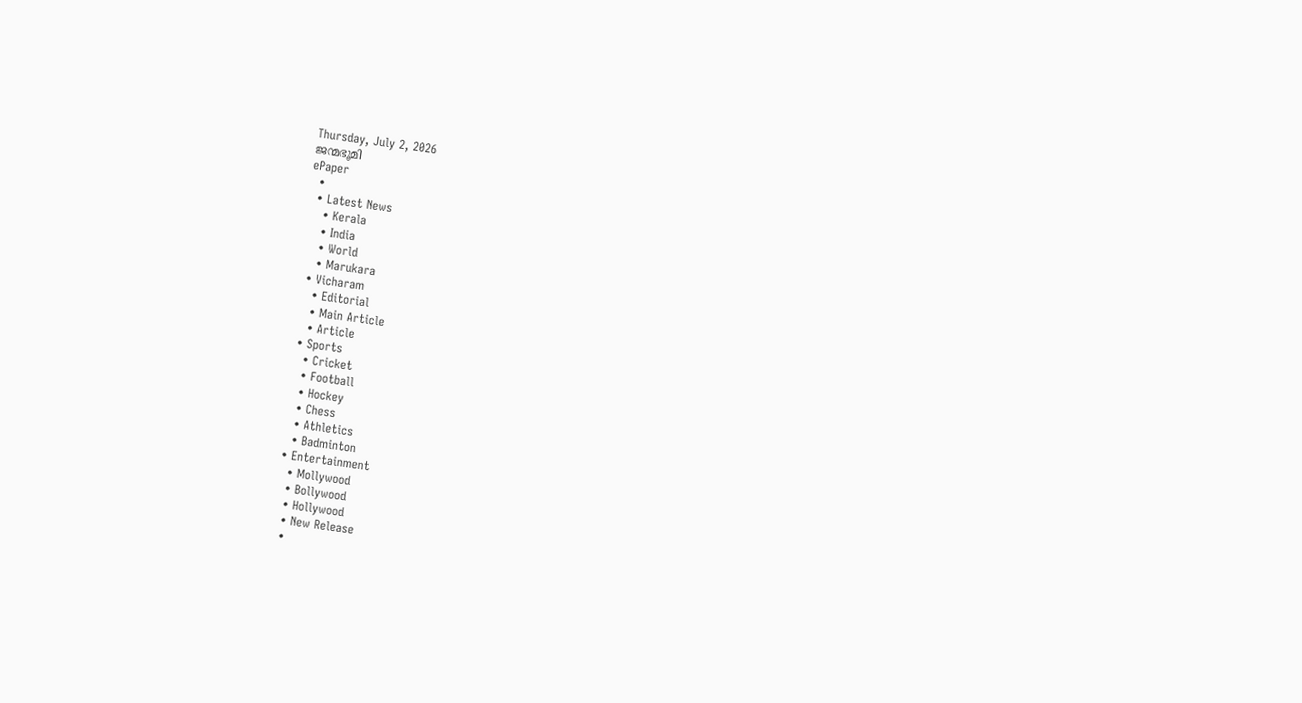Thursday, July 2, 2026
ജന്മഭൂമി
ePaper
  •
  • Latest News
    • Kerala
    • India
    • World
    • Marukara
  • Vicharam
    • Editorial
    • Main Article
    • Article
  • Sports
    • Cricket
    • Football
    • Hockey
    • Chess
    • Athletics
    • Badminton
  • Entertainment
    • Mollywood
    • Bollywood
    • Hollywood
    • New Release
    •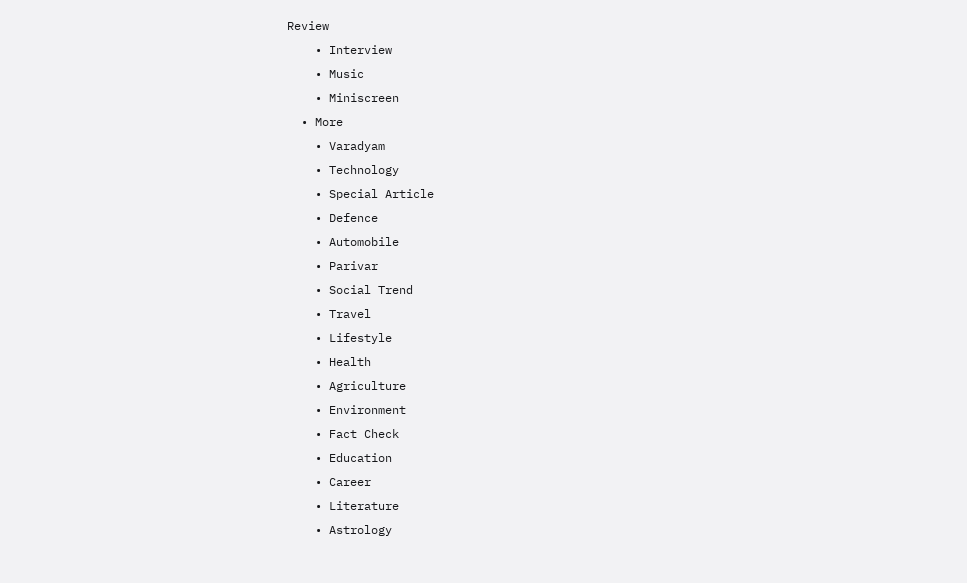Review
    • Interview
    • Music
    • Miniscreen
  • More
    • Varadyam
    • Technology
    • Special Article
    • Defence
    • Automobile
    • Parivar
    • Social Trend
    • Travel
    • Lifestyle
    • Health
    • Agriculture
    • Environment
    • Fact Check
    • Education
    • Career
    • Literature
    • Astrology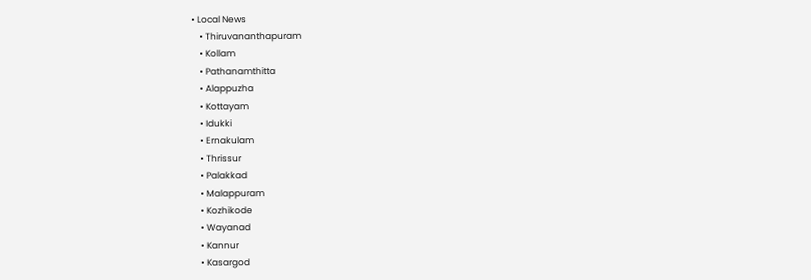• Local News
    • Thiruvananthapuram
    • Kollam
    • Pathanamthitta
    • Alappuzha
    • Kottayam
    • Idukki
    • Ernakulam
    • Thrissur
    • Palakkad
    • Malappuram
    • Kozhikode
    • Wayanad
    • Kannur
    • Kasargod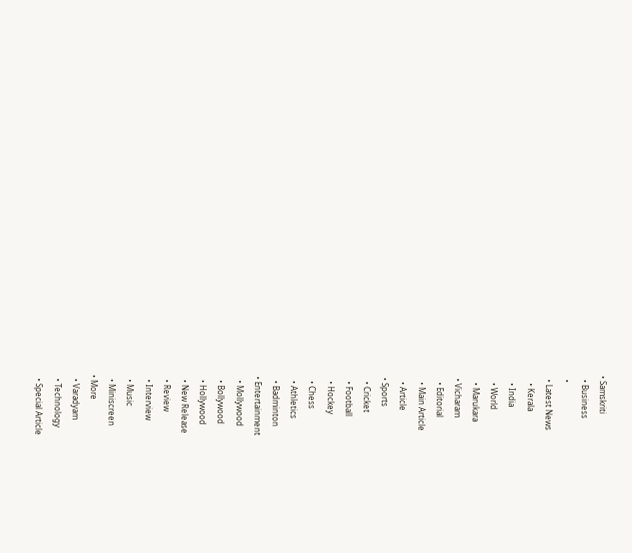• Samskriti
  • Business
  •
  • Latest News
    • Kerala
    • India
    • World
    • Marukara
  • Vicharam
    • Editorial
    • Main Article
    • Article
  • Sports
    • Cricket
    • Football
    • Hockey
    • Chess
    • Athletics
    • Badminton
  • Entertainment
    • Mollywood
    • Bollywood
    • Hollywood
    • New Release
    • Review
    • Interview
    • Music
    • Miniscreen
  • More
    • Varadyam
    • Technology
    • Special Article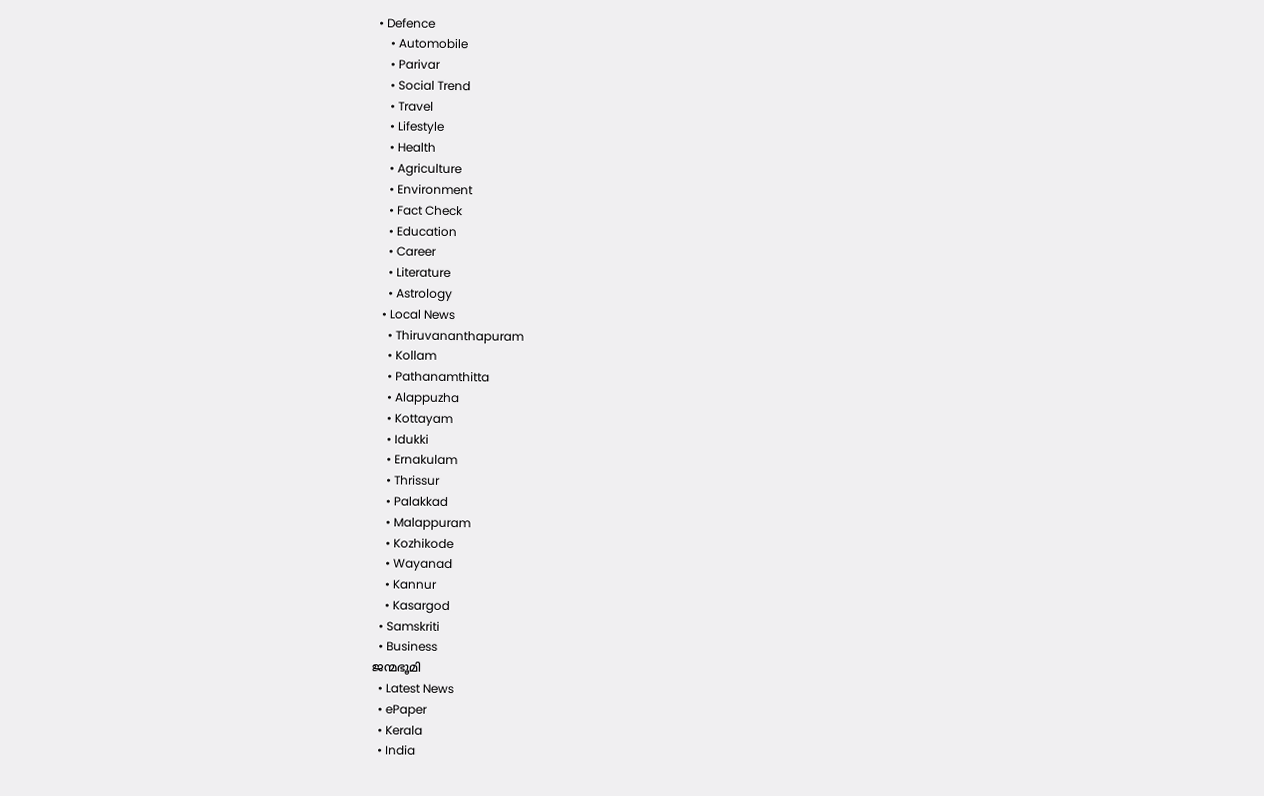• Defence
    • Automobile
    • Parivar
    • Social Trend
    • Travel
    • Lifestyle
    • Health
    • Agriculture
    • Environment
    • Fact Check
    • Education
    • Career
    • Literature
    • Astrology
  • Local News
    • Thiruvananthapuram
    • Kollam
    • Pathanamthitta
    • Alappuzha
    • Kottayam
    • Idukki
    • Ernakulam
    • Thrissur
    • Palakkad
    • Malappuram
    • Kozhikode
    • Wayanad
    • Kannur
    • Kasargod
  • Samskriti
  • Business
ജന്മഭൂമി
  • Latest News
  • ePaper
  • Kerala
  • India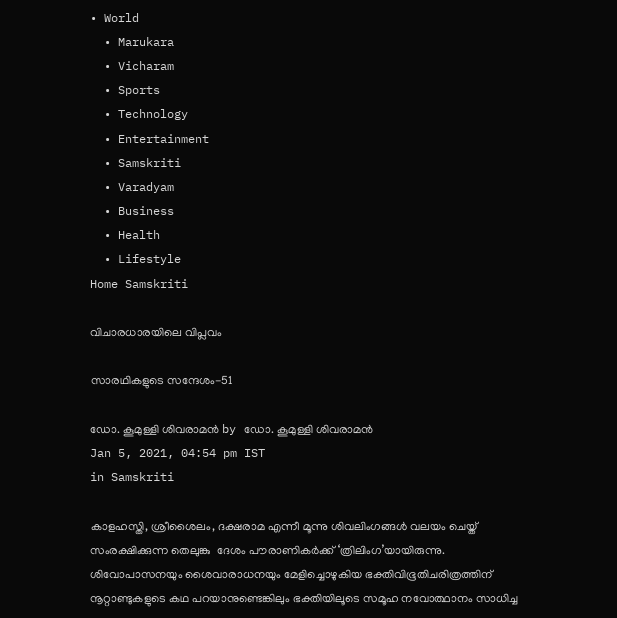• World
  • Marukara
  • Vicharam
  • Sports
  • Technology
  • Entertainment
  • Samskriti
  • Varadyam
  • Business
  • Health
  • Lifestyle
Home Samskriti

വിചാരധാരയിലെ വിപ്ലവം

സാരഥികളുടെ സന്ദേശം-51

ഡോ. കൂമുള്ളി ശിവരാമന്‍ by ഡോ. കൂമുള്ളി ശിവരാമന്‍
Jan 5, 2021, 04:54 pm IST
in Samskriti

കാളഹസ്തി, ശ്രീശൈലം, ദക്ഷരാമ എന്നീ മൂന്നു ശിവലിംഗങ്ങള്‍ വലയം ചെയ്ത് സംരക്ഷിക്കുന്ന തെലുങ്കു  ദേശം പൗരാണികര്‍ക്ക് ‘ത്രിലിംഗ’യായിരുന്നു. ശിവോപാസനയും ശൈവാരാധനയും മേളിച്ചൊഴുകിയ ഭക്തിവിഭൂതിചരിത്രത്തിന് നൂറ്റാണ്ടുകളുടെ കഥ പറയാനുണ്ടെങ്കിലും ഭക്തിയിലൂടെ സമൂഹ നവോത്ഥാനം സാധിച്ച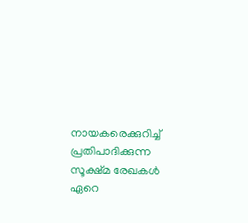നായകരെക്കുറിച്ച് പ്രതിപാദിക്കുന്ന സൂക്ഷ്മ രേഖകള്‍ ഏറെ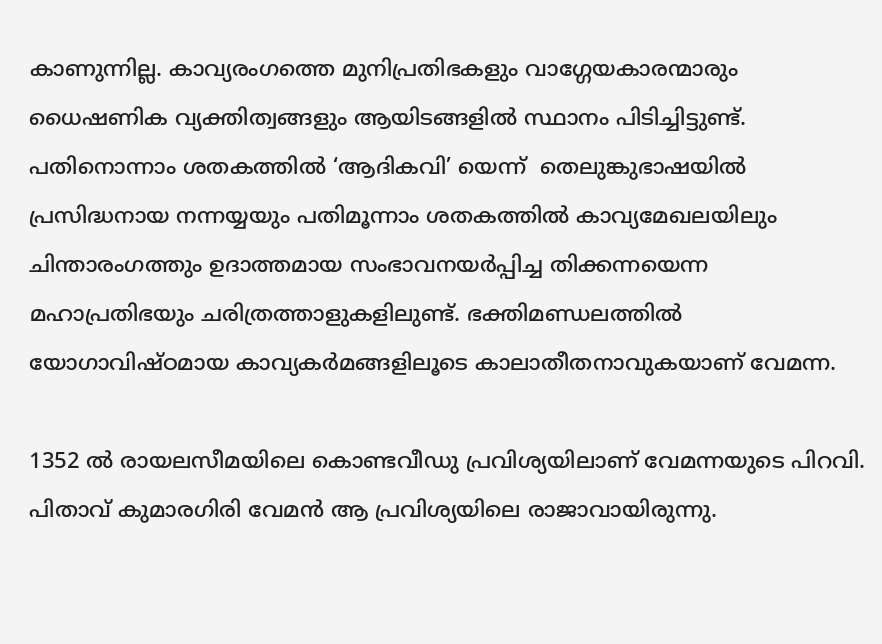കാണുന്നില്ല. കാവ്യരംഗത്തെ മുനിപ്രതിഭകളും വാഗ്ഗേയകാരന്മാരും ധൈഷണിക വ്യക്തിത്വങ്ങളും ആയിടങ്ങളില്‍ സ്ഥാനം പിടിച്ചിട്ടുണ്ട്. പതിനൊന്നാം ശതകത്തില്‍ ‘ആദികവി’ യെന്ന്  തെലുങ്കുഭാഷയില്‍ പ്രസിദ്ധനായ നന്നയ്യയും പതിമൂന്നാം ശതകത്തില്‍ കാവ്യമേഖലയിലും ചിന്താരംഗത്തും ഉദാത്തമായ സംഭാവനയര്‍പ്പിച്ച തിക്കന്നയെന്ന മഹാപ്രതിഭയും ചരിത്രത്താളുകളിലുണ്ട്. ഭക്തിമണ്ഡലത്തില്‍ യോഗാവിഷ്ഠമായ കാവ്യകര്‍മങ്ങളിലൂടെ കാലാതീതനാവുകയാണ് വേമന്ന.

1352 ല്‍ രായലസീമയിലെ കൊണ്ടവീഡു പ്രവിശ്യയിലാണ് വേമന്നയുടെ പിറവി. പിതാവ് കുമാരഗിരി വേമന്‍ ആ പ്രവിശ്യയിലെ രാജാവായിരുന്നു.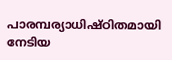പാരമ്പര്യാധിഷ്ഠിതമായി നേടിയ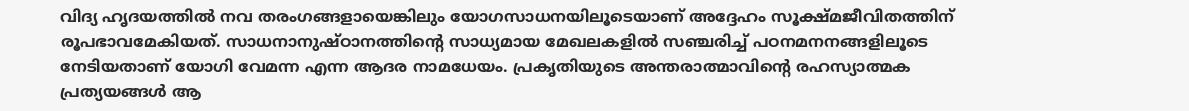വിദ്യ ഹൃദയത്തില്‍ നവ തരംഗങ്ങളായെങ്കിലും യോഗസാധനയിലൂടെയാണ് അദ്ദേഹം സൂക്ഷ്മജീവിതത്തിന് രൂപഭാവമേകിയത്. സാധനാനുഷ്ഠാനത്തിന്റെ സാധ്യമായ മേഖലകളില്‍ സഞ്ചരിച്ച് പഠനമനനങ്ങളിലൂടെ നേടിയതാണ് യോഗി വേമന്ന എന്ന ആദര നാമധേയം. പ്രകൃതിയുടെ അന്തരാത്മാവിന്റെ രഹസ്യാത്മക പ്രത്യയങ്ങള്‍ ആ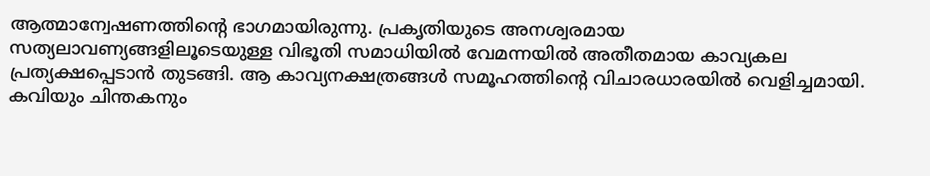ആത്മാന്വേഷണത്തിന്റെ ഭാഗമായിരുന്നു. പ്രകൃതിയുടെ അനശ്വരമായ സത്യലാവണ്യങ്ങളിലൂടെയുള്ള വിഭൂതി സമാധിയില്‍ വേമന്നയില്‍ അതീതമായ കാവ്യകല പ്രത്യക്ഷപ്പെടാന്‍ തുടങ്ങി. ആ കാവ്യനക്ഷത്രങ്ങള്‍ സമൂഹത്തിന്റെ വിചാരധാരയില്‍ വെളിച്ചമായി. കവിയും ചിന്തകനും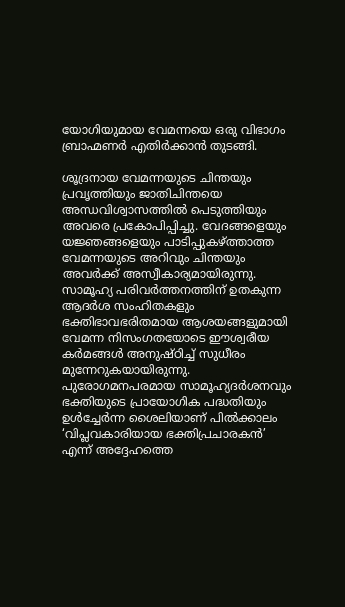യോഗിയുമായ വേമന്നയെ ഒരു വിഭാഗം ബ്രാഹ്മണര്‍ എതിര്‍ക്കാന്‍ തുടങ്ങി.

ശൂദ്രനായ വേമന്നയുടെ ചിന്തയും പ്രവൃത്തിയും ജാതിചിന്തയെ അന്ധവിശ്വാസത്തില്‍ പെടുത്തിയും അവരെ പ്രകോപിപ്പിച്ചു. വേദങ്ങളെയും യജ്ഞങ്ങളെയും പാടിപ്പുകഴ്‌ത്താത്ത വേമന്നയുടെ അറിവും ചിന്തയും അവര്‍ക്ക് അസ്വീകാര്യമായിരുന്നു. സാമൂഹ്യ പരിവര്‍ത്തനത്തിന് ഉതകുന്ന ആദര്‍ശ സംഹിതകളും ഭക്തിഭാവഭരിതമായ ആശയങ്ങളുമായി വേമന്ന നിസംഗതയോടെ ഈശ്വരീയ കര്‍മങ്ങള്‍ അനുഷ്ഠിച്ച് സുധീരം മുന്നേറുകയായിരുന്നു. പുരോഗമനപരമായ സാമൂഹ്യദര്‍ശനവും ഭക്തിയുടെ പ്രായോഗിക പദ്ധതിയും ഉള്‍ച്ചേര്‍ന്ന ശൈലിയാണ് പില്‍ക്കാലം ‘വിപ്ലവകാരിയായ ഭക്തിപ്രചാരകന്‍’ എന്ന് അദ്ദേഹത്തെ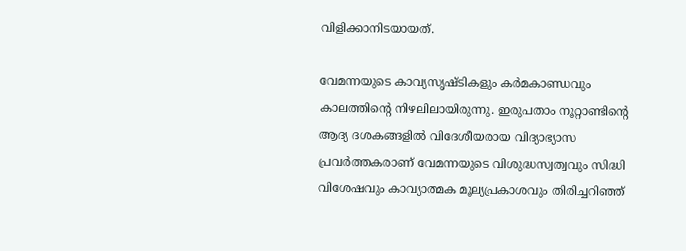വിളിക്കാനിടയായത്.

വേമന്നയുടെ കാവ്യസൃഷ്ടികളും കര്‍മകാണ്ഡവും കാലത്തിന്റെ നിഴലിലായിരുന്നു. ഇരുപതാം നൂറ്റാണ്ടിന്റെ ആദ്യ ദശകങ്ങളില്‍ വിദേശീയരായ വിദ്യാഭ്യാസ പ്രവര്‍ത്തകരാണ് വേമന്നയുടെ വിശുദ്ധസ്വത്വവും സിദ്ധി വിശേഷവും കാവ്യാത്മക മൂല്യപ്രകാശവും തിരിച്ചറിഞ്ഞ്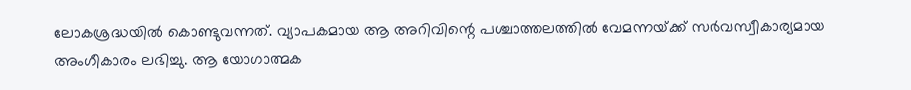ലോകശ്രദ്ധയില്‍ കൊണ്ടുവന്നത്. വ്യാപകമായ ആ അറിവിന്റെ പശ്ചാത്തലത്തില്‍ വേമന്നയ്‌ക്ക് സര്‍വസ്വീകാര്യമായ അംഗീകാരം ലഭിച്ചു. ആ യോഗാത്മക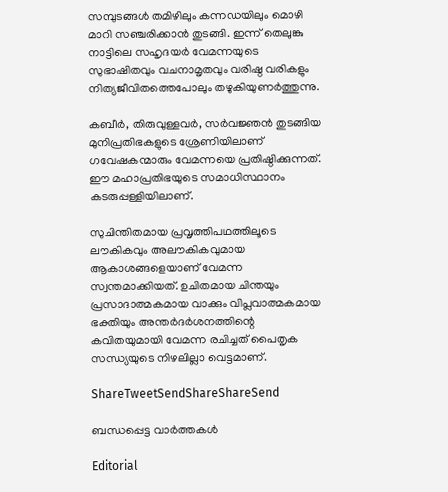സമ്പുടങ്ങള്‍ തമിഴിലും കന്നഡയിലും മൊഴി മാറി സഞ്ചരിക്കാന്‍ തുടങ്ങി. ഇന്ന് തെലുങ്കു നാട്ടിലെ സഹൃദയര്‍ വേമന്നയുടെ സുഭാഷിതവും വചനാമൃതവും വരിഷ്ഠ വരികളും നിത്യജീവിതത്തെപോലും തഴുകിയുണര്‍ത്തുന്നു.

കബീര്‍, തിരുവുള്ളവര്‍, സര്‍വജ്ഞന്‍ തുടങ്ങിയ മുനിപ്രതിഭകളുടെ ശ്രേണിയിലാണ് ഗവേഷകന്മാരും വേമന്നയെ പ്രതിഷ്ഠിക്കുന്നത്. ഈ മഹാപ്രതിഭയുടെ സമാധിസ്ഥാനം കടരുപ്പള്ളിയിലാണ്.

സുചിന്തിതമായ പ്രവൃത്തിപഥത്തിലൂടെ ലൗകികവും അലൗകികവുമായ ആകാശങ്ങളെയാണ് വേമന്ന സ്വന്തമാക്കിയത്. ഉചിതമായ ചിന്തയും പ്രസാദാത്മകമായ വാക്കും വിപ്ലവാത്മകമായ ഭക്തിയും അന്തര്‍ദര്‍ശനത്തിന്റെ കവിതയുമായി വേമന്ന രചിച്ചത് പൈതൃക സന്ധ്യയുടെ നിഴലില്ലാ വെട്ടമാണ്.

ShareTweetSendShareShareSend

ബന്ധപ്പെട്ട വാര്‍ത്തകള്‍

Editorial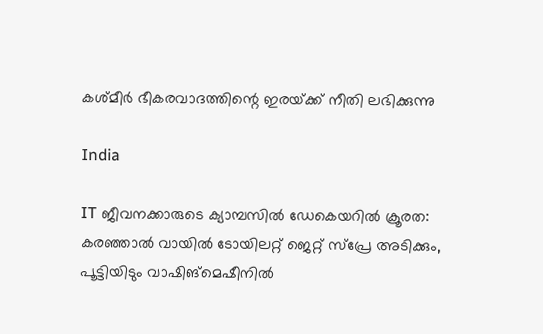കശ്മീര്‍ ഭീകരവാദത്തിന്റെ ഇരയ്‌ക്ക് നീതി ലഭിക്കുന്നു

India

IT ജീവനക്കാരുടെ ക്യാമ്പസിൽ ഡേകെയറിൽ ക്രൂരത: കരഞ്ഞാൽ വായിൽ ടോയിലറ്റ് ജെറ്റ് സ്പ്രേ അടിക്കും, പൂട്ടിയിടും വാഷിങ്‌മെഷീനില്‍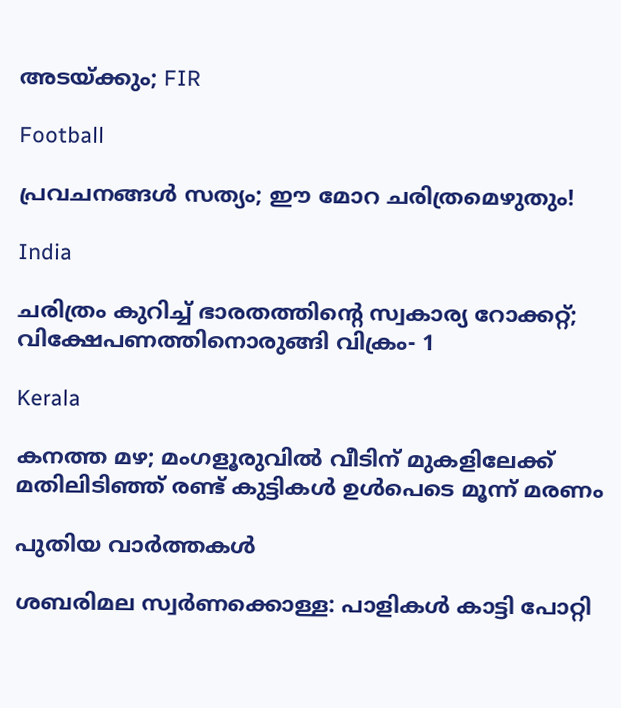അടയ്‌ക്കും; FIR

Football

പ്രവചനങ്ങള്‍ സത്യം; ഈ മോറ ചരിത്രമെഴുതും!

India

ചരിത്രം കുറിച്ച് ഭാരതത്തിന്റെ സ്വകാര്യ റോക്കറ്റ്; വിക്ഷേപണത്തിനൊരുങ്ങി വിക്രം- 1

Kerala

കനത്ത മഴ; മംഗളൂരുവില്‍ വീടിന് മുകളിലേക്ക് മതിലിടിഞ്ഞ് രണ്ട് കുട്ടികള്‍ ഉള്‍പെടെ മൂന്ന് മരണം

പുതിയ വാര്‍ത്തകള്‍

ശബരിമല സ്വര്‍ണക്കൊള്ള: പാളികള്‍ കാട്ടി പോറ്റി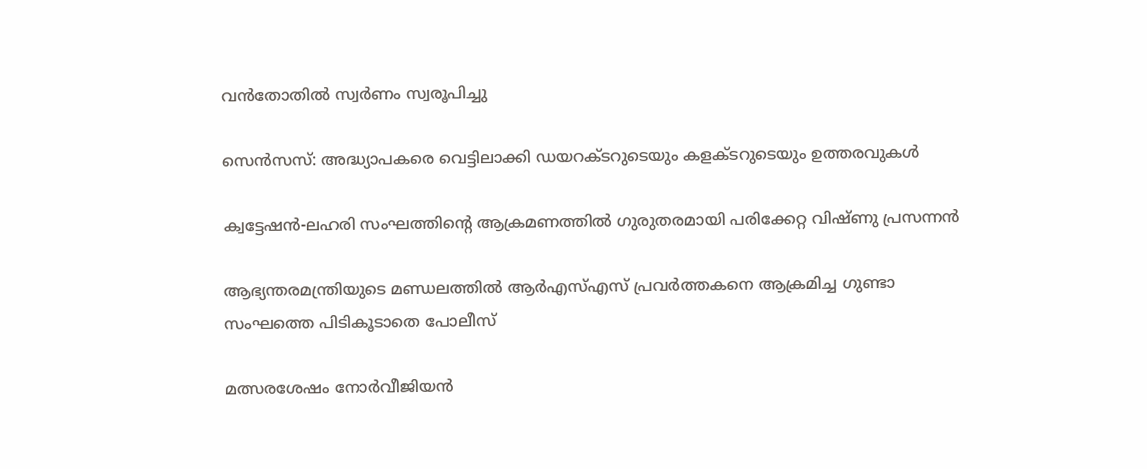വന്‍തോതില്‍ സ്വര്‍ണം സ്വരൂപിച്ചു

സെന്‍സസ്: അദ്ധ്യാപകരെ വെട്ടിലാക്കി ഡയറക്ടറുടെയും കളക്ടറുടെയും ഉത്തരവുകള്‍

ക്വട്ടേഷന്‍-ലഹരി സംഘത്തിന്റെ ആക്രമണത്തില്‍ ഗുരുതരമായി പരിക്കേറ്റ വിഷ്ണു പ്രസന്നന്‍

ആഭ്യന്തരമന്ത്രിയുടെ മണ്ഡലത്തില്‍ ആര്‍എസ്എസ് പ്രവര്‍ത്തകനെ ആക്രമിച്ച ഗുണ്ടാ സംഘത്തെ പിടികൂടാതെ പോലീസ്

മത്സരശേഷം നോര്‍വീജിയന്‍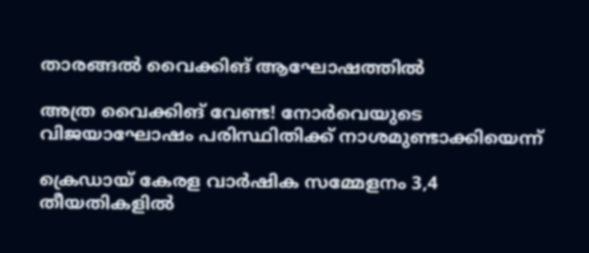താരങ്ങല്‍ വൈക്കിങ് ആഘോഷത്തില്‍

അത്ര വൈക്കിങ് വേണ്ട! നോര്‍വെയുടെ വിജയാഘോഷം പരിസ്ഥിതിക്ക് നാശമുണ്ടാക്കിയെന്ന്

ക്രെഡായ് കേരള വാര്‍ഷിക സമ്മേളനം 3,4 തീയതികളില്‍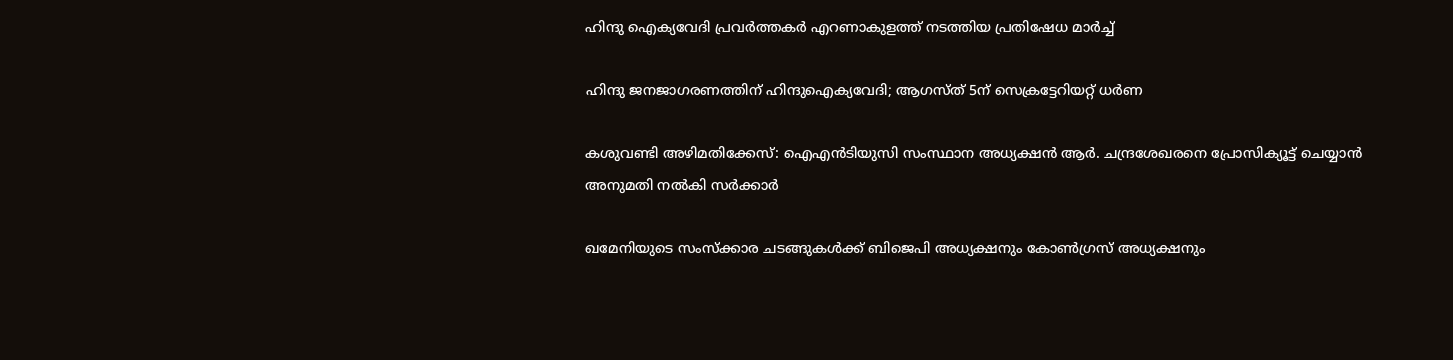ഹിന്ദു ഐക്യവേദി പ്രവര്‍ത്തകര്‍ എറണാകുളത്ത് നടത്തിയ പ്രതിഷേധ മാര്‍ച്ച്

ഹിന്ദു ജനജാഗരണത്തിന് ഹിന്ദുഐക്യവേദി; ആഗസ്ത് 5ന് സെക്രട്ടേറിയറ്റ് ധര്‍ണ

കശുവണ്ടി അഴിമതിക്കേസ്: ഐഎൻടിയുസി സംസ്ഥാന അധ്യക്ഷൻ ആര്‍. ചന്ദ്രശേഖരനെ പ്രോസിക്യൂട്ട് ചെയ്യാന്‍ അനുമതി നല്‍കി സര്‍ക്കാര്‍

ഖമേനിയുടെ സംസ്ക്കാര ചടങ്ങുകൾക്ക് ബിജെപി അധ്യക്ഷനും കോൺഗ്രസ് അധ്യക്ഷനും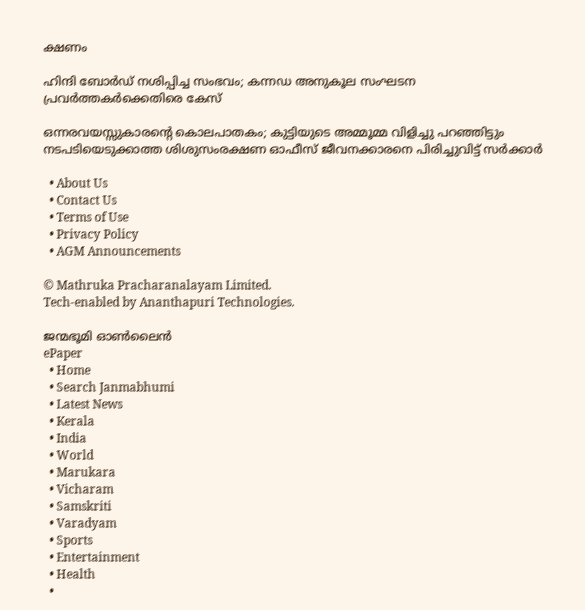ക്ഷണം

ഹിന്ദി ബോർഡ് നശിപ്പിച്ച സംഭവം; കന്നഡ അനുകൂല സംഘടന പ്രവർത്തകർക്കെതിരെ കേസ്

ഒന്നരവയസ്സുകാരന്റെ കൊലപാതകം; കുട്ടിയുടെ അമ്മൂമ്മ വിളിച്ചു പറഞ്ഞിട്ടും നടപടിയെടുക്കാത്ത ശിശുസംരക്ഷണ ഓഫീസ് ജീവനക്കാരനെ പിരിച്ചുവിട്ട് സർക്കാർ

  • About Us
  • Contact Us
  • Terms of Use
  • Privacy Policy
  • AGM Announcements

© Mathruka Pracharanalayam Limited.
Tech-enabled by Ananthapuri Technologies.

ജന്മഭൂമി ഓണ്‍ലൈന്‍
ePaper
  • Home
  • Search Janmabhumi
  • Latest News
  • Kerala
  • India
  • World
  • Marukara
  • Vicharam
  • Samskriti
  • Varadyam
  • Sports
  • Entertainment
  • Health
  •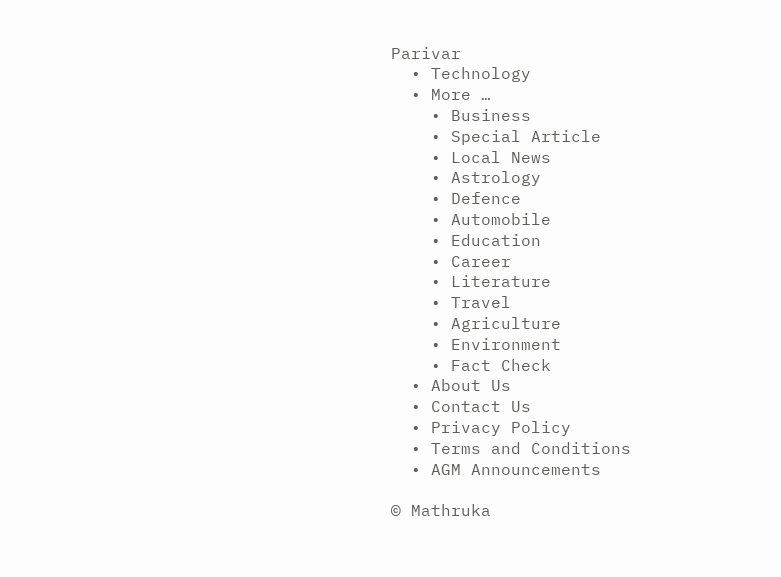Parivar
  • Technology
  • More …
    • Business
    • Special Article
    • Local News
    • Astrology
    • Defence
    • Automobile
    • Education
    • Career
    • Literature
    • Travel
    • Agriculture
    • Environment
    • Fact Check
  • About Us
  • Contact Us
  • Privacy Policy
  • Terms and Conditions
  • AGM Announcements

© Mathruka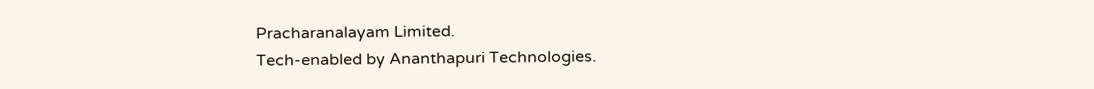Pracharanalayam Limited.
Tech-enabled by Ananthapuri Technologies.